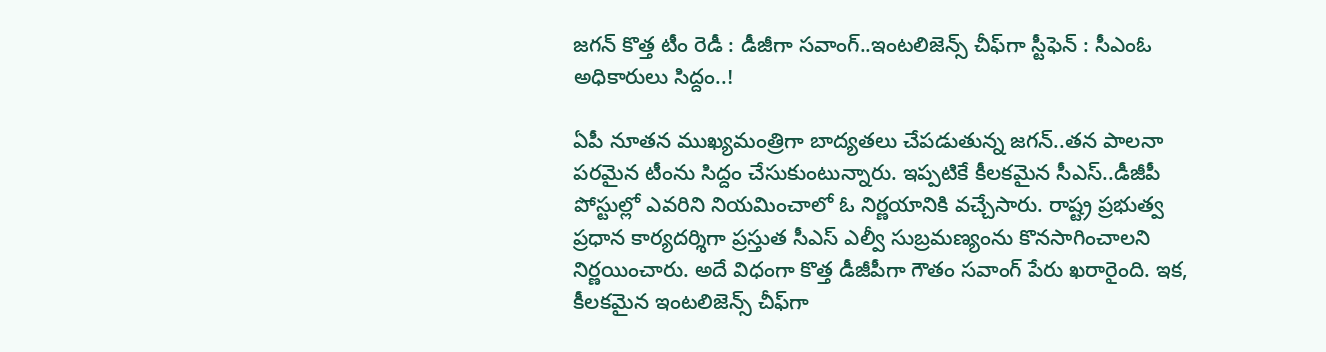జ‌గ‌న్ కొత్త టీం రెడీ : డీజీగా స‌వాంగ్‌..ఇంట‌లిజెన్స్ చీఫ్‌గా స్టీఫెన్ : సీఎంఓ అధికారులు సిద్దం..!

ఏపీ నూత‌న ముఖ్య‌మంత్రిగా బాద్య‌త‌లు చేప‌డుతున్న జ‌గ‌న్‌..త‌న పాల‌నా ప‌ర‌మైన టీంను సిద్దం చేసుకుంటున్నారు. ఇప్ప‌టికే కీల‌క‌మైన సీఎస్‌..డీజీపీ పోస్టుల్లో ఎవ‌రిని నియ‌మించాలో ఓ నిర్ణ‌యానికి వ‌చ్చేసారు. రాష్ట్ర ప్ర‌భుత్వ ప్ర‌ధాన కార్య‌ద‌ర్శిగా ప్ర‌స్తుత సీఎస్ ఎల్వీ సుబ్ర‌మ‌ణ్యంను కొన‌సాగించాల‌ని నిర్ణ‌యించారు. అదే విధంగా కొత్త డీజీపీగా గౌతం స‌వాంగ్ పేరు ఖ‌రారైంది. ఇక‌, కీల‌క‌మైన ఇంట‌లిజెన్స్ చీఫ్‌గా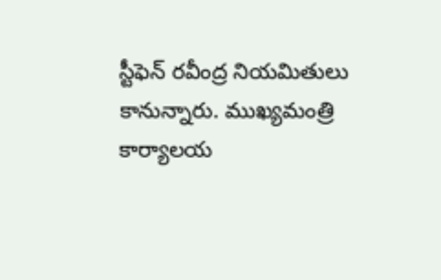స్టీఫెన్ ర‌వీంద్ర నియ‌మితులు కానున్నారు. ముఖ్య‌మంత్రి కార్యాల‌య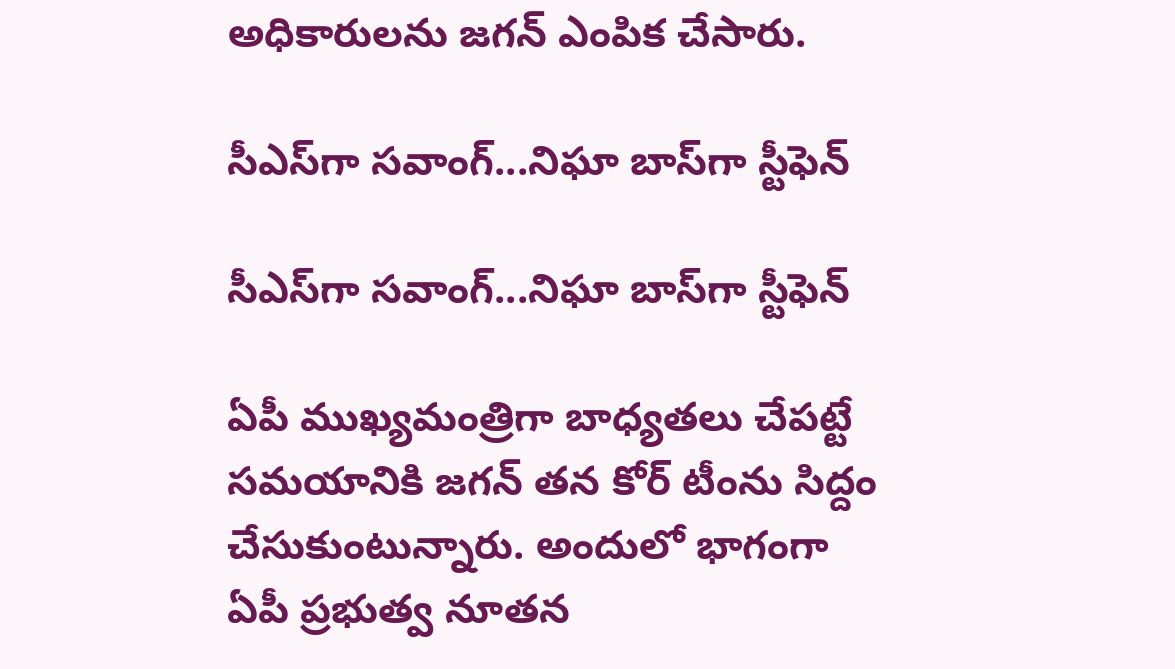అధికారుల‌ను జ‌గ‌న్ ఎంపిక చేసారు.

సీఎస్‌గా స‌వాంగ్‌...నిఘా బాస్‌గా స్టీఫెన్‌

సీఎస్‌గా స‌వాంగ్‌...నిఘా బాస్‌గా స్టీఫెన్‌

ఏపీ ముఖ్య‌మంత్రిగా బాధ్య‌త‌లు చేప‌ట్టే స‌మ‌యానికి జ‌గ‌న్ త‌న కోర్ టీంను సిద్దం చేసుకుంటున్నారు. అందులో భాగంగా ఏపీ ప్ర‌భుత్వ నూత‌న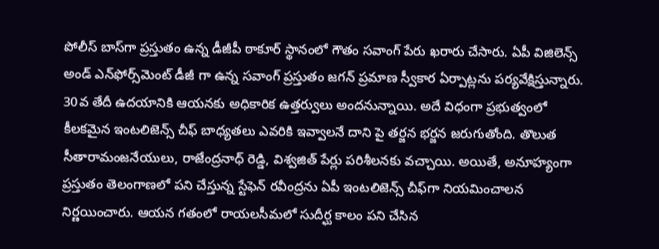పోలీస్ బాస్‌గా ప్ర‌స్తుతం ఉన్న డీజీపీ ఠాకూర్ స్థానంలో గౌతం స‌వాంగ్ పేరు ఖ‌రారు చేసారు. ఏపీ విజిలెన్స్ అండ్ ఎన్‌ఫోర్స్‌మెంట్ డీజీ గా ఉన్న స‌వాంగ్ ప్ర‌స్తుతం జ‌గ‌న్ ప్ర‌మాణ స్వీకార ఏర్పాట్ల‌ను ప‌ర్య‌వేక్షిస్తున్నారు. 30వ తేదీ ఉద‌యానికి ఆయ‌న‌కు అధికారిక ఉత్త‌ర్వులు అంద‌నున్నాయి. అదే విధంగా ప్ర‌భుత్వంలో కీల‌క‌మైన ఇంట‌లిజెన్స్ చీఫ్ బాధ్య‌త‌లు ఎవ‌రికి ఇవ్వాల‌నే దాని పై త‌ర్జ‌న భ‌ర్జ‌న జ‌రుగుతోంది. తొలుత సీతారామంజ‌నేయులు, రాజేంద్ర‌నాధ్ రెడ్డి, విశ్వ‌జిత్ పేర్లు ప‌రిశీల‌న‌కు వ‌చ్చాయి. అయితే, అనూహ్యంగా ప్ర‌స్తుతం తెలంగాణ‌లో ప‌ని చేస్తున్న స్టేఫెన్ ర‌వీంద్రను ఏపీ ఇంట‌లిజెన్స్ చీఫ్‌గా నియ‌మించాల‌న నిర్ణ‌యించారు. ఆయ‌న గ‌తంలో రాయ‌ల‌సీమ‌లో సుదీర్ఘ కాలం ప‌ని చేసిన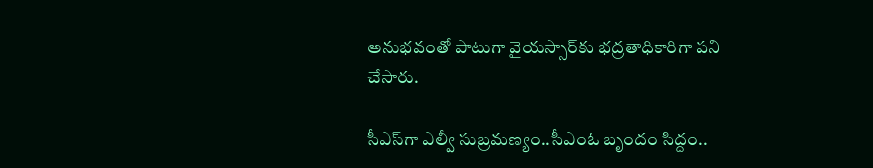అనుభ‌వంతో పాటుగా వైయ‌స్సార్‌కు భ‌ద్ర‌తాధికారిగా ప‌ని చేసారు.

సీఎస్‌గా ఎల్వీ సుబ్ర‌మ‌ణ్యం..సీఎంఓ బృందం సిద్దం..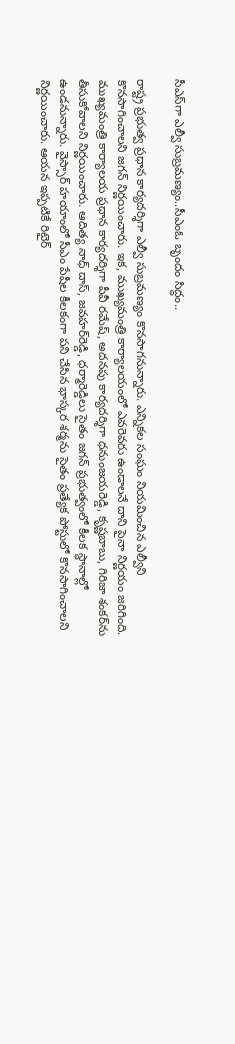సీఎస్‌గా ఎల్వీ సుబ్ర‌మ‌ణ్యం..సీఎంఓ బృందం సిద్దం..

రాష్ట్ర ప్ర‌భుత్వ ప్ర‌ధాన కార్య‌ద‌ర్శిగా ఎల్వీ సుబ్ర‌మ‌ణ్యం కొన‌సాగ‌నున్నారు. ఎన్నిక‌ల సంఘం నియ‌మించిన ఎల్వీని కొన‌సాగించాల‌ని జ‌గ‌న్ నిర్ణ‌యించారు. ఇక‌, ముఖ్య‌మంత్రి కార్యాల‌యంలో ఎవ‌రెవ‌రు ఉండాల‌నే దాని పైనా నిర్ణ‌యం జ‌రిగింది. ముఖ్య‌మంత్రి కార్యాల‌య ప్ర‌ధాన కార్య‌ద‌ర్శిగా పీవీ ర‌మేష్‌, అద‌న‌పు కార్య‌ద‌ర్శిగా ధ‌నుంజ‌య‌రెడ్డి, కృష్ణ‌బాబు, గిరిజా శంక‌ర్‌ను తీసుకోవాల‌ని నిర్ణ‌యించారు. ఆదిత్య నాధ్ దాస్, జ‌వ‌హ‌ర్‌రెడ్డి, ధ‌ర్మారెడ్డిలు సైతం జ‌గ‌న్ ప్ర‌భుత్వంలో కీల‌క స్థానాల్లో ఉండ‌నున్నారు. వైస్సార్ హ‌యాంలో సీఎం పేషీల కీల‌కంగా ప‌ని చేసిన భాస్క‌ర శ‌ర్మ‌ను సైతం ప్ర‌త్యేక పోస్టులో కొన‌సాగించాల‌ని నిర్ణ‌యించారు. ఆయ‌న ఇప్ప‌టికే రిటైర్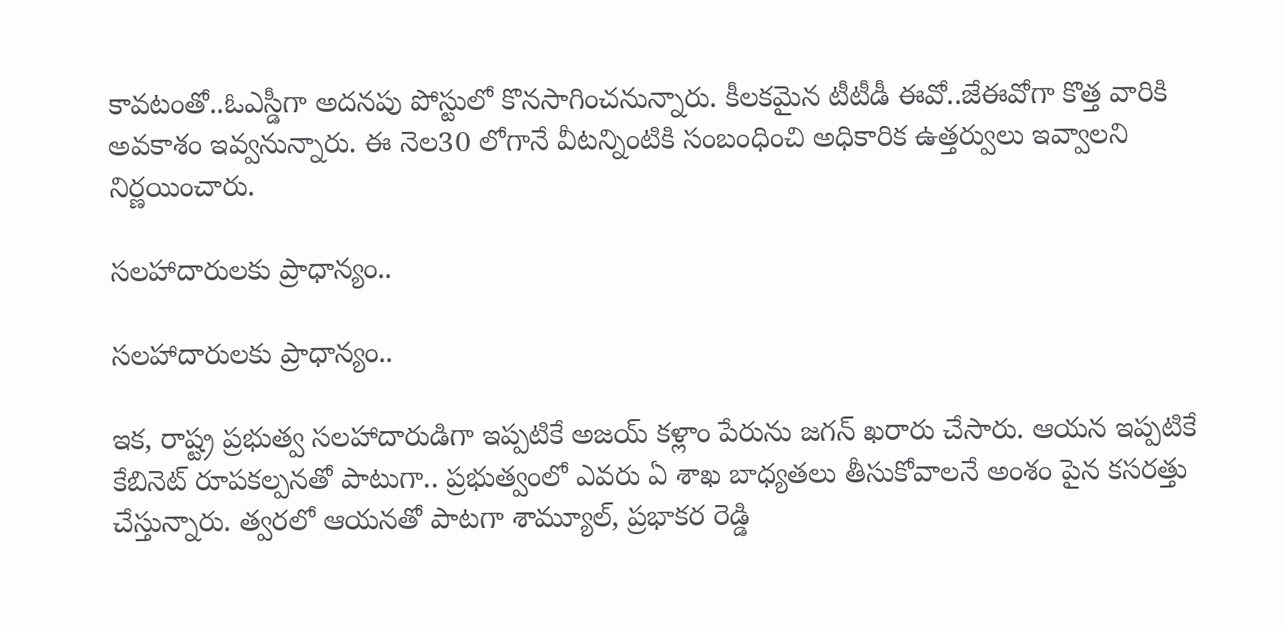కావ‌టంతో..ఓఎస్డీగా అద‌న‌పు పోస్టులో కొన‌సాగించ‌నున్నారు. కీల‌క‌మైన టీటీడీ ఈవో..జేఈవోగా కొత్త వారికి అవ‌కాశం ఇవ్వ‌నున్నారు. ఈ నెల‌30 లోగానే వీట‌న్నింటికి సంబంధించి అధికారిక ఉత్త‌ర్వులు ఇవ్వాల‌ని నిర్ణ‌యించారు.

స‌ల‌హాదారుల‌కు ప్రాధాన్యం..

స‌ల‌హాదారుల‌కు ప్రాధాన్యం..

ఇక‌, రాష్ట్ర ప్ర‌భుత్వ స‌ల‌హాదారుడిగా ఇప్ప‌టికే అజ‌య్ క‌ళ్లాం పేరును జ‌గ‌న్ ఖ‌రారు చేసారు. ఆయ‌న ఇప్ప‌టికే కేబినెట్ రూప‌క‌ల్ప‌న‌తో పాటుగా.. ప్ర‌భుత్వంలో ఎవ‌రు ఏ శాఖ బాధ్య‌త‌లు తీసుకోవాల‌నే అంశం పైన క‌స‌ర‌త్తు చేస్తున్నారు. త్వ‌ర‌లో ఆయ‌న‌తో పాట‌గా శామ్యూల్, ప్ర‌భాక‌ర రెడ్డి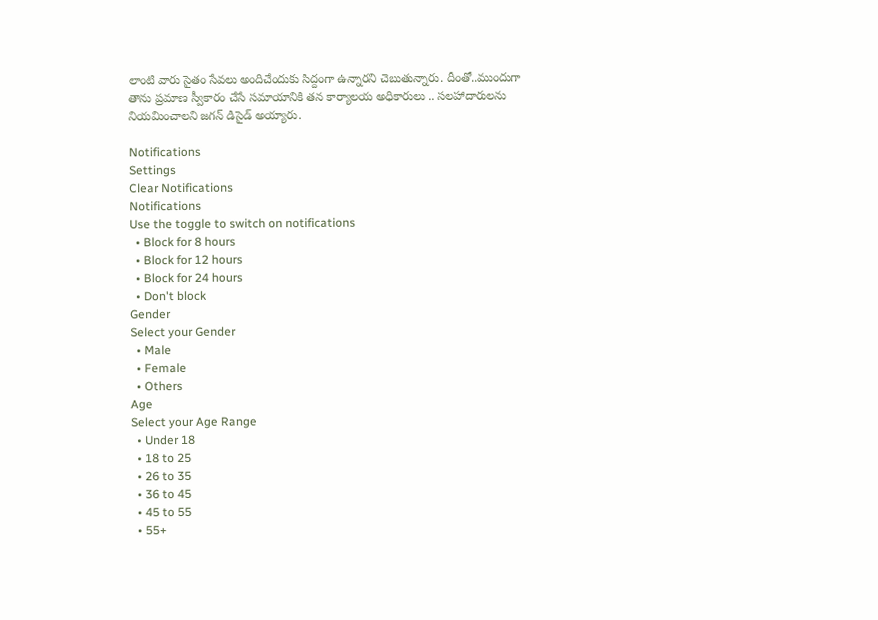లాంటి వారు సైతం సేవ‌లు అందిచేందుకు సిద్దంగా ఉన్నార‌ని చెబుతున్నారు. దీంతో..ముందుగా తాను ప్రమాణ స్వీకారం చేసే స‌మాయానికి త‌న కార్యాల‌య అధికారులు .. స‌ల‌హాదారుల‌ను నియ‌మించాల‌ని జ‌గ‌న్ డిసైడ్ అయ్యారు.

Notifications
Settings
Clear Notifications
Notifications
Use the toggle to switch on notifications
  • Block for 8 hours
  • Block for 12 hours
  • Block for 24 hours
  • Don't block
Gender
Select your Gender
  • Male
  • Female
  • Others
Age
Select your Age Range
  • Under 18
  • 18 to 25
  • 26 to 35
  • 36 to 45
  • 45 to 55
  • 55+